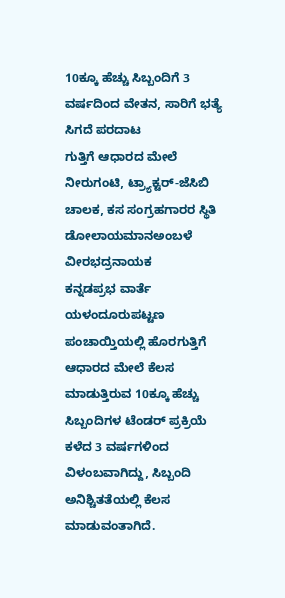10ಕ್ಕೂ ಹೆಚ್ಚು ಸಿಬ್ಬಂದಿಗೆ 3 ವರ್ಷದಿಂದ ವೇತನ, ಸಾರಿಗೆ ಭತ್ಯೆ ಸಿಗದೆ ಪರದಾಟ
ಗುತ್ತಿಗೆ ಆಧಾರದ ಮೇಲೆ ನೀರುಗಂಟಿ, ಟ್ರ್ಯಾಕ್ಟರ್-ಜೆಸಿಬಿ ಚಾಲಕ, ಕಸ ಸಂಗ್ರಹಗಾರರ ಸ್ಥಿತಿ ಡೋಲಾಯಮಾನಅಂಬಳೆ ವೀರಭದ್ರನಾಯಕ
ಕನ್ನಡಪ್ರಭ ವಾರ್ತೆ ಯಳಂದೂರುಪಟ್ಟಣ ಪಂಚಾಯ್ತಿಯಲ್ಲಿ ಹೊರಗುತ್ತಿಗೆ ಆಧಾರದ ಮೇಲೆ ಕೆಲಸ ಮಾಡುತ್ತಿರುವ 10ಕ್ಕೂ ಹೆಚ್ಚು ಸಿಬ್ಬಂದಿಗಳ ಟೆಂಡರ್ ಪ್ರಕ್ರಿಯೆ ಕಳೆದ 3 ವರ್ಷಗಳಿಂದ ವಿಳಂಬವಾಗಿದ್ದು, ಸಿಬ್ಬಂದಿ ಅನಿಶ್ಚಿತತೆಯಲ್ಲಿ ಕೆಲಸ ಮಾಡುವಂತಾಗಿದೆ.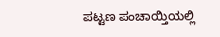ಪಟ್ಟಣ ಪಂಚಾಯ್ತಿಯಲ್ಲಿ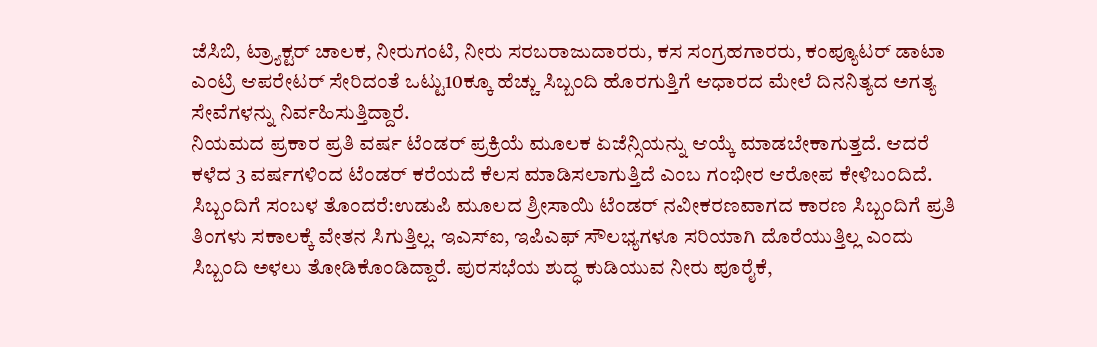ಜೆಸಿಬಿ, ಟ್ರ್ಯಾಕ್ಟರ್ ಚಾಲಕ, ನೀರುಗಂಟಿ, ನೀರು ಸರಬರಾಜುದಾರರು, ಕಸ ಸಂಗ್ರಹಗಾರರು, ಕಂಪ್ಯೂಟರ್ ಡಾಟಾ ಎಂಟ್ರಿ ಆಪರೇಟರ್ ಸೇರಿದಂತೆ ಒಟ್ಟು10ಕ್ಕೂ ಹೆಚ್ಚು ಸಿಬ್ಬಂದಿ ಹೊರಗುತ್ತಿಗೆ ಆಧಾರದ ಮೇಲೆ ದಿನನಿತ್ಯದ ಅಗತ್ಯ ಸೇವೆಗಳನ್ನು ನಿರ್ವಹಿಸುತ್ತಿದ್ದಾರೆ.
ನಿಯಮದ ಪ್ರಕಾರ ಪ್ರತಿ ವರ್ಷ ಟೆಂಡರ್ ಪ್ರಕ್ರಿಯೆ ಮೂಲಕ ಏಜೆನ್ಸಿಯನ್ನು ಆಯ್ಕೆ ಮಾಡಬೇಕಾಗುತ್ತದೆ. ಆದರೆ ಕಳೆದ 3 ವರ್ಷಗಳಿಂದ ಟೆಂಡರ್ ಕರೆಯದೆ ಕೆಲಸ ಮಾಡಿಸಲಾಗುತ್ತಿದೆ ಎಂಬ ಗಂಭೀರ ಆರೋಪ ಕೇಳಿಬಂದಿದೆ.
ಸಿಬ್ಬಂದಿಗೆ ಸಂಬಳ ತೊಂದರೆ:ಉಡುಪಿ ಮೂಲದ ಶ್ರೀಸಾಯಿ ಟೆಂಡರ್ ನವೀಕರಣವಾಗದ ಕಾರಣ ಸಿಬ್ಬಂದಿಗೆ ಪ್ರತಿ ತಿಂಗಳು ಸಕಾಲಕ್ಕೆ ವೇತನ ಸಿಗುತ್ತಿಲ್ಲ. ಇಎಸ್ಐ, ಇಪಿಎಫ್ ಸೌಲಭ್ಯಗಳೂ ಸರಿಯಾಗಿ ದೊರೆಯುತ್ತಿಲ್ಲ ಎಂದು ಸಿಬ್ಬಂದಿ ಅಳಲು ತೋಡಿಕೊಂಡಿದ್ದಾರೆ. ಪುರಸಭೆಯ ಶುದ್ಧ ಕುಡಿಯುವ ನೀರು ಪೂರೈಕೆ,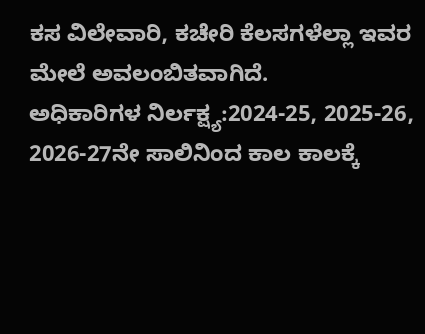ಕಸ ವಿಲೇವಾರಿ, ಕಚೇರಿ ಕೆಲಸಗಳೆಲ್ಲಾ ಇವರ ಮೇಲೆ ಅವಲಂಬಿತವಾಗಿದೆ.
ಅಧಿಕಾರಿಗಳ ನಿರ್ಲಕ್ಷ್ಯ:2024-25, 2025-26, 2026-27ನೇ ಸಾಲಿನಿಂದ ಕಾಲ ಕಾಲಕ್ಕೆ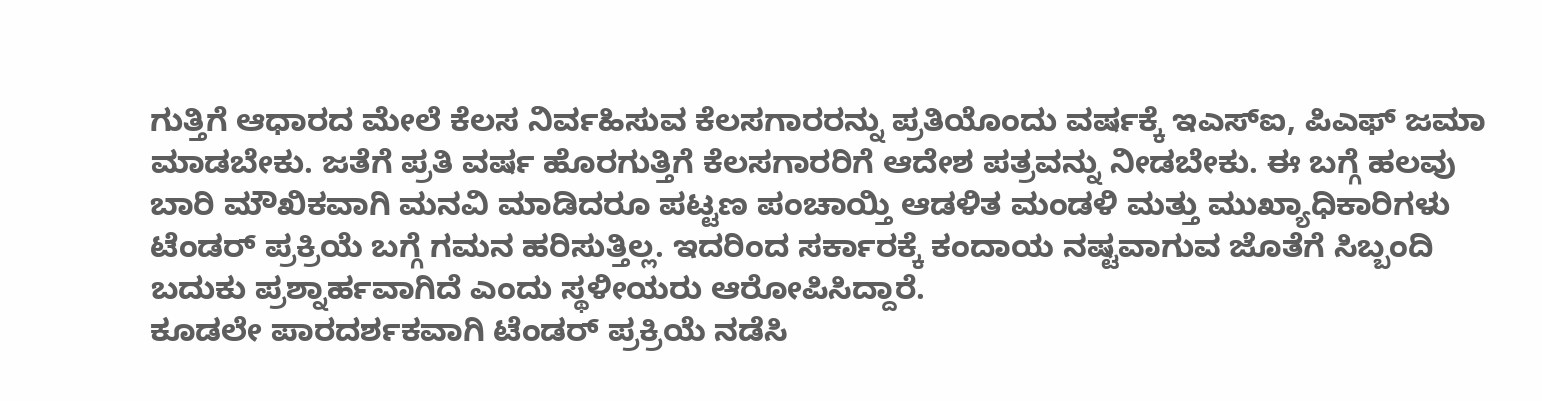ಗುತ್ತಿಗೆ ಆಧಾರದ ಮೇಲೆ ಕೆಲಸ ನಿರ್ವಹಿಸುವ ಕೆಲಸಗಾರರನ್ನು ಪ್ರತಿಯೊಂದು ವರ್ಷಕ್ಕೆ ಇಎಸ್ಐ, ಪಿಎಫ್ ಜಮಾ ಮಾಡಬೇಕು. ಜತೆಗೆ ಪ್ರತಿ ವರ್ಷ ಹೊರಗುತ್ತಿಗೆ ಕೆಲಸಗಾರರಿಗೆ ಆದೇಶ ಪತ್ರವನ್ನು ನೀಡಬೇಕು. ಈ ಬಗ್ಗೆ ಹಲವು ಬಾರಿ ಮೌಖಿಕವಾಗಿ ಮನವಿ ಮಾಡಿದರೂ ಪಟ್ಟಣ ಪಂಚಾಯ್ತಿ ಆಡಳಿತ ಮಂಡಳಿ ಮತ್ತು ಮುಖ್ಯಾಧಿಕಾರಿಗಳು ಟೆಂಡರ್ ಪ್ರಕ್ರಿಯೆ ಬಗ್ಗೆ ಗಮನ ಹರಿಸುತ್ತಿಲ್ಲ. ಇದರಿಂದ ಸರ್ಕಾರಕ್ಕೆ ಕಂದಾಯ ನಷ್ಟವಾಗುವ ಜೊತೆಗೆ ಸಿಬ್ಬಂದಿ ಬದುಕು ಪ್ರಶ್ನಾರ್ಹವಾಗಿದೆ ಎಂದು ಸ್ಥಳೀಯರು ಆರೋಪಿಸಿದ್ದಾರೆ.
ಕೂಡಲೇ ಪಾರದರ್ಶಕವಾಗಿ ಟೆಂಡರ್ ಪ್ರಕ್ರಿಯೆ ನಡೆಸಿ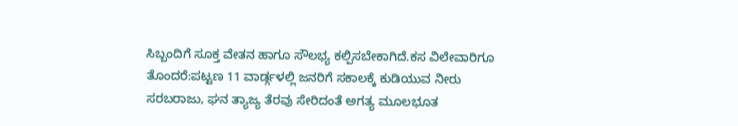ಸಿಬ್ಬಂದಿಗೆ ಸೂಕ್ತ ವೇತನ ಹಾಗೂ ಸೌಲಭ್ಯ ಕಲ್ಪಿಸಬೇಕಾಗಿದೆ.ಕಸ ವಿಲೇವಾರಿಗೂ ತೊಂದರೆ:ಪಟ್ಟಣ 11 ವಾರ್ಡ್ಗಳಲ್ಲಿ ಜನರಿಗೆ ಸಕಾಲಕ್ಕೆ ಕುಡಿಯುವ ನೀರು ಸರಬರಾಜು, ಘನ ತ್ಯಾಜ್ಯ ತೆರವು ಸೇರಿದಂತೆ ಅಗತ್ಯ ಮೂಲಭೂತ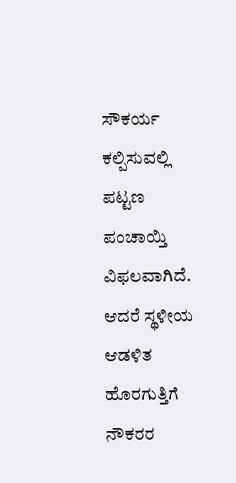ಸೌಕರ್ಯ ಕಲ್ಪಿಸುವಲ್ಲಿ ಪಟ್ಟಣ ಪಂಚಾಯ್ತಿ ವಿಫಲವಾಗಿದೆ.
ಆದರೆ ಸ್ಥಳೀಯ ಆಡಳಿತ ಹೊರಗುತ್ತಿಗೆ ನೌಕರರ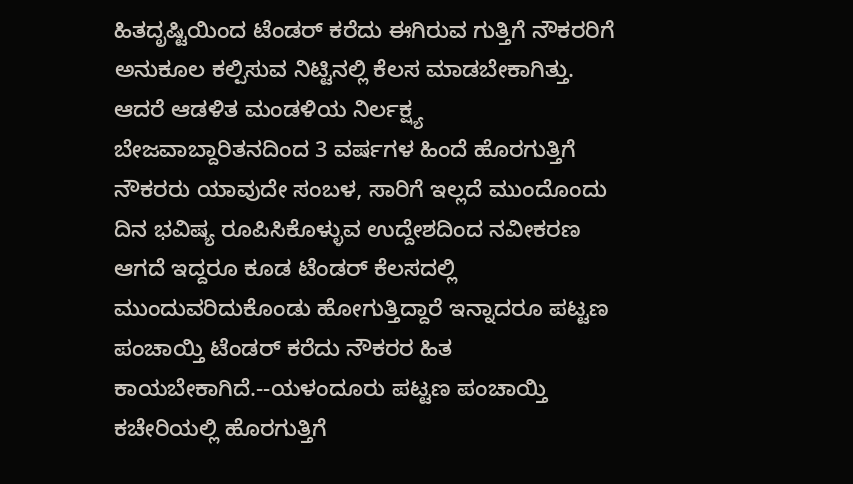ಹಿತದೃಷ್ಟಿಯಿಂದ ಟೆಂಡರ್ ಕರೆದು ಈಗಿರುವ ಗುತ್ತಿಗೆ ನೌಕರರಿಗೆ ಅನುಕೂಲ ಕಲ್ಪಿಸುವ ನಿಟ್ಟಿನಲ್ಲಿ ಕೆಲಸ ಮಾಡಬೇಕಾಗಿತ್ತು. ಆದರೆ ಆಡಳಿತ ಮಂಡಳಿಯ ನಿರ್ಲಕ್ಷ್ಯ ಬೇಜವಾಬ್ದಾರಿತನದಿಂದ 3 ವರ್ಷಗಳ ಹಿಂದೆ ಹೊರಗುತ್ತಿಗೆ ನೌಕರರು ಯಾವುದೇ ಸಂಬಳ, ಸಾರಿಗೆ ಇಲ್ಲದೆ ಮುಂದೊಂದು ದಿನ ಭವಿಷ್ಯ ರೂಪಿಸಿಕೊಳ್ಳುವ ಉದ್ದೇಶದಿಂದ ನವೀಕರಣ ಆಗದೆ ಇದ್ದರೂ ಕೂಡ ಟೆಂಡರ್ ಕೆಲಸದಲ್ಲಿ ಮುಂದುವರಿದುಕೊಂಡು ಹೋಗುತ್ತಿದ್ದಾರೆ ಇನ್ನಾದರೂ ಪಟ್ಟಣ ಪಂಚಾಯ್ತಿ ಟೆಂಡರ್ ಕರೆದು ನೌಕರರ ಹಿತ ಕಾಯಬೇಕಾಗಿದೆ.--ಯಳಂದೂರು ಪಟ್ಟಣ ಪಂಚಾಯ್ತಿ ಕಚೇರಿಯಲ್ಲಿ ಹೊರಗುತ್ತಿಗೆ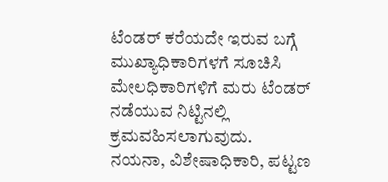ಟೆಂಡರ್ ಕರೆಯದೇ ಇರುವ ಬಗ್ಗೆ ಮುಖ್ಯಾಧಿಕಾರಿಗಳಗೆ ಸೂಚಿಸಿ ಮೇಲಧಿಕಾರಿಗಳಿಗೆ ಮರು ಟೆಂಡರ್ ನಡೆಯುವ ನಿಟ್ಟಿನಲ್ಲಿ ಕ್ರಮವಹಿಸಲಾಗುವುದು.
ನಯನಾ, ವಿಶೇಷಾಧಿಕಾರಿ, ಪಟ್ಟಣ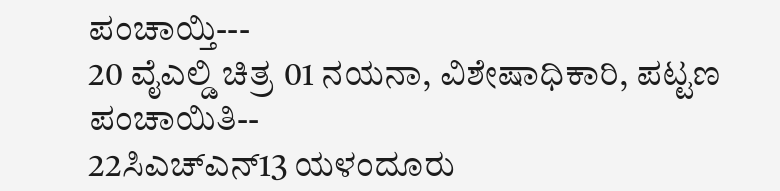ಪಂಚಾಯ್ತಿ---
20 ವೈಎಲ್ಡಿ ಚಿತ್ರ 01 ನಯನಾ, ವಿಶೇಷಾಧಿಕಾರಿ, ಪಟ್ಟಣ ಪಂಚಾಯಿತಿ--
22ಸಿಎಚ್ಎನ್13 ಯಳಂದೂರು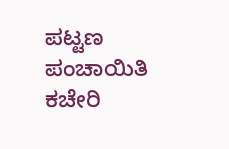ಪಟ್ಟಣ ಪಂಚಾಯಿತಿ ಕಚೇರಿ